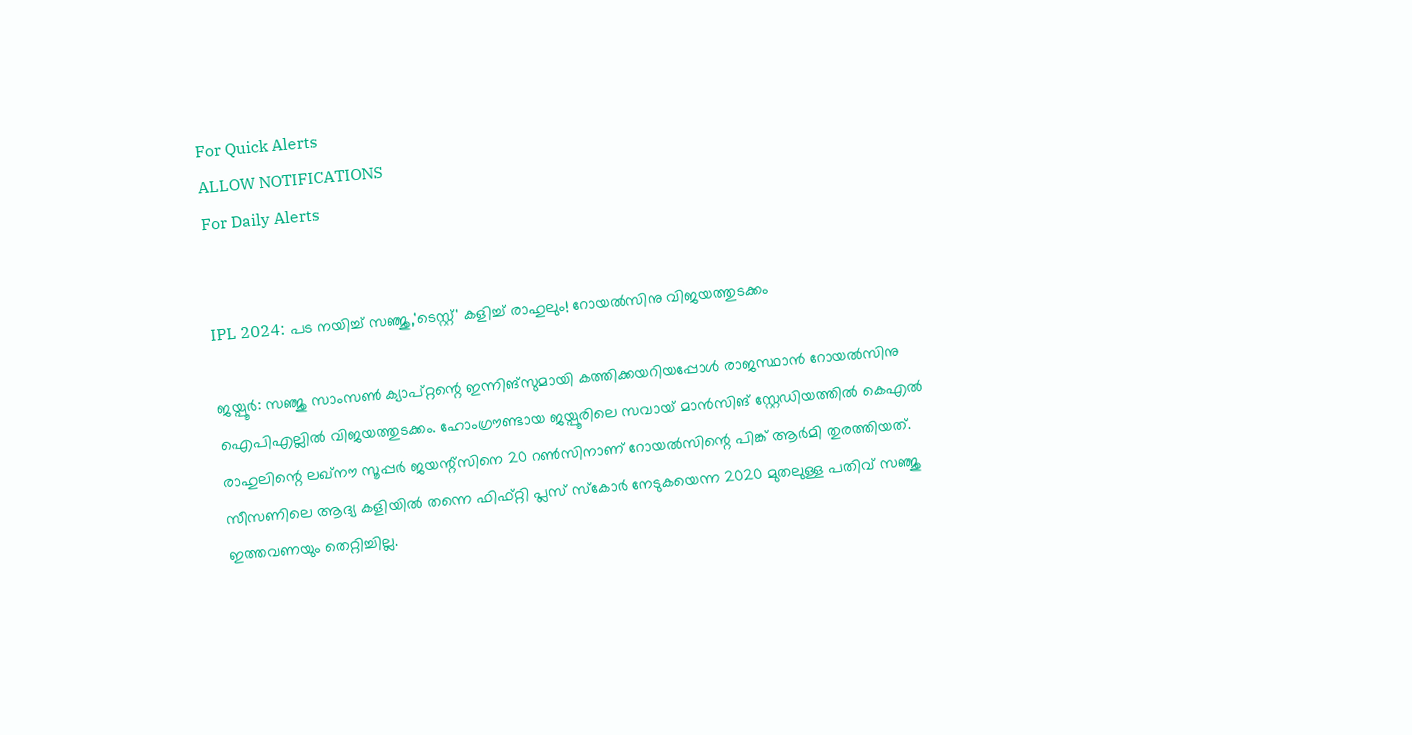For Quick Alerts
ALLOW NOTIFICATIONS
For Daily Alerts


IPL 2024: പട നയിച്ച് സഞ്ജു,'ടെസ്റ്റ്' കളിച്ച് രാഹുലും! റോയല്‍സിനു വിജയത്തുടക്കം

ജയ്പൂര്‍: സഞ്ജു സാംസണ്‍ ക്യാപ്റ്റന്റെ ഇന്നിങ്‌സുമായി കത്തിക്കയറിയപ്പോള്‍ രാജസ്ഥാന്‍ റോയല്‍സിനു ഐപിഎല്ലില്‍ വിജയത്തുടക്കം. ഹോംഗ്രൗണ്ടായ ജയ്പൂരിലെ സവായ് മാന്‍സിങ് സ്റ്റേഡിയത്തില്‍ കെഎല്‍ രാഹുലിന്റെ ലഖ്‌നൗ സൂപ്പര്‍ ജയന്റ്‌സിനെ 20 റണ്‍സിനാണ് റോയല്‍സിന്റെ പിങ്ക് ആര്‍മി തുരത്തിയത്. സീസണിലെ ആദ്യ കളിയില്‍ തന്നെ ഫിഫ്റ്റി പ്ലസ് സ്‌കോര്‍ നേടുകയെന്ന 2020 മുതലുള്ള പതിവ് സഞ്ജു ഇത്തവണയും തെറ്റിച്ചില്ല.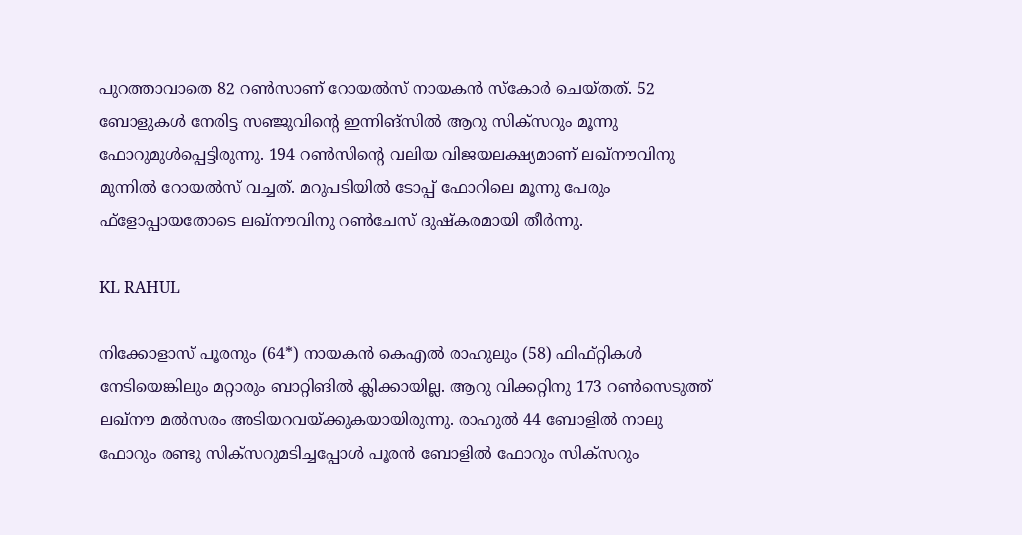പുറത്താവാതെ 82 റണ്‍സാണ് റോയല്‍സ് നായകന്‍ സ്‌കോര്‍ ചെയ്തത്. 52 ബോളുകള്‍ നേരിട്ട സഞ്ജുവിന്റെ ഇന്നിങ്‌സില്‍ ആറു സിക്‌സറും മൂന്നു ഫോറുമുള്‍പ്പെട്ടിരുന്നു. 194 റണ്‍സിന്റെ വലിയ വിജയലക്ഷ്യമാണ് ലഖ്‌നൗവിനു മുന്നില്‍ റോയല്‍സ് വച്ചത്. മറുപടിയില്‍ ടോപ്പ് ഫോറിലെ മൂന്നു പേരും ഫ്‌ളോപ്പായതോടെ ലഖ്‌നൗവിനു റണ്‍ചേസ് ദുഷ്‌കരമായി തീര്‍ന്നു.

KL RAHUL

നിക്കോളാസ് പൂരനും (64*) നായകന്‍ കെഎല്‍ രാഹുലും (58) ഫിഫ്റ്റികള്‍ നേടിയെങ്കിലും മറ്റാരും ബാറ്റിങില്‍ ക്ലിക്കായില്ല. ആറു വിക്കറ്റിനു 173 റണ്‍സെടുത്ത് ലഖ്‌നൗ മല്‍സരം അടിയറവയ്ക്കുകയായിരുന്നു. രാഹുല്‍ 44 ബോളില്‍ നാലു ഫോറും രണ്ടു സിക്‌സറുമടിച്ചപ്പോള്‍ പൂരന്‍ ബോളില്‍ ഫോറും സിക്‌സറും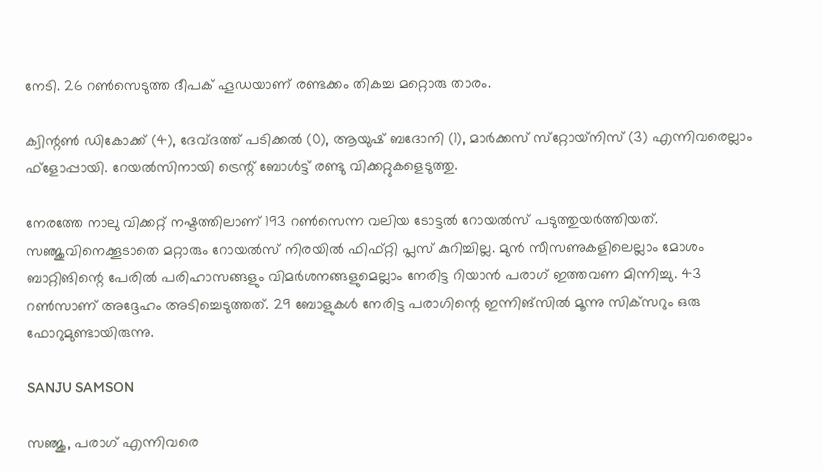നേടി. 26 റണ്‍സെടുത്ത ദീപക് ഹൂഡയാണ് രണ്ടക്കം തികച്ച മറ്റൊരു താരം.

ക്വിന്റണ്‍ ഡികോക്ക് (4), ദേവ്ദത്ത് പടിക്കല്‍ (0), ആയുഷ് ബദോനി (1), മാര്‍ക്കസ് സ്‌റ്റോയ്‌നിസ് (3) എന്നിവരെല്ലാം ഫ്‌ളോപ്പായി. റേയല്‍സിനായി ട്രെന്റ് ബോള്‍ട്ട് രണ്ടു വിക്കറ്റുകളെടുത്തു.

നേരത്തേ നാലു വിക്കറ്റ് നഷ്ടത്തിലാണ് 193 റണ്‍സെന്ന വലിയ ടോട്ടല്‍ റോയല്‍സ് പടുത്തുയര്‍ത്തിയത്. സഞ്ജുവിനെക്കൂടാതെ മറ്റാരും റോയല്‍സ് നിരയില്‍ ഫിഫ്റ്റി പ്ലസ് കുറിച്ചില്ല. മുന്‍ സീസണുകളിലെല്ലാം മോശം ബാറ്റിങിന്റെ പേരില്‍ പരിഹാസങ്ങളും വിമര്‍ശനങ്ങളുമെല്ലാം നേരിട്ട റിയാന്‍ പരാഗ് ഇത്തവണ മിന്നിച്ചു. 43 റണ്‍സാണ് അദ്ദേഹം അടിച്ചെടുത്തത്. 29 ബോളുകള്‍ നേരിട്ട പരാഗിന്റെ ഇന്നിങ്‌സില്‍ മൂന്നു സിക്‌സറും ഒരു ഫോറുമുണ്ടായിരുന്നു.

SANJU SAMSON

സഞ്ജു, പരാഗ് എന്നിവരെ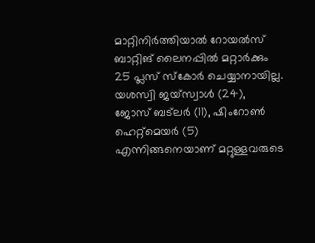മാറ്റിനിര്‍ത്തിയാല്‍ റോയല്‍സ് ബാറ്റിങ് ലൈനപ്പില്‍ മറ്റാര്‍ക്കും 25 പ്ലസ് സ്‌കോര്‍ ചെയ്യാനായില്ല. യശസ്വി ജയ്‌സ്വാള്‍ (24), ജോസ് ബട്‌ലര്‍ (11), ഷിംറോണ്‍ ഹെറ്റ്‌മെയര്‍ (5) എന്നിങ്ങനെയാണ് മറ്റുള്ളവരുടെ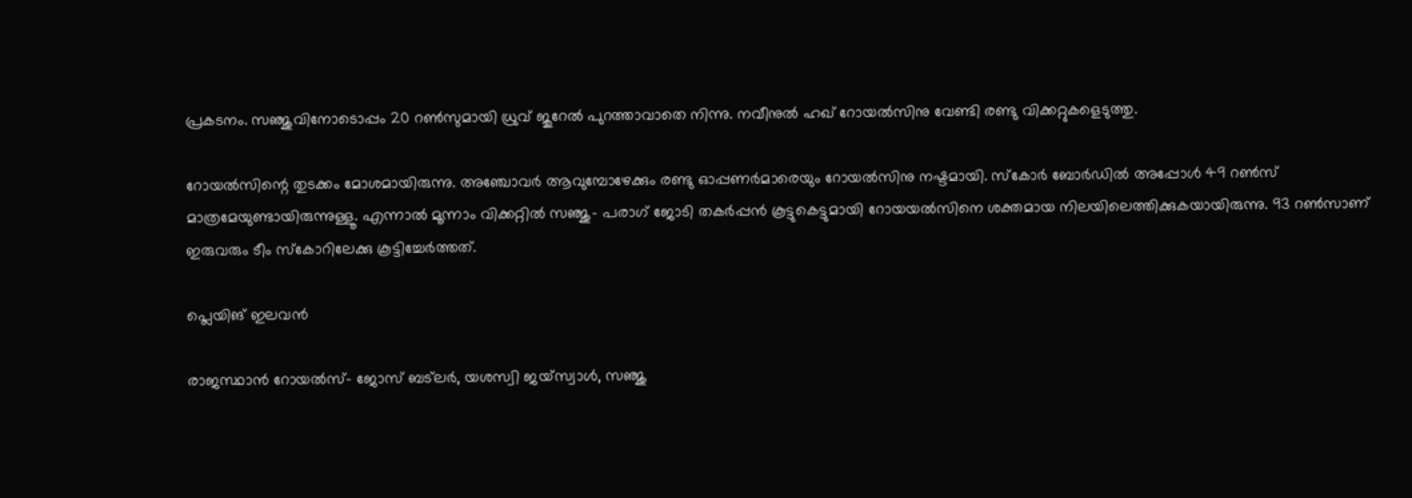പ്രകടനം. സഞ്ജുവിനോടൊപ്പം 20 റണ്‍സുമായി ധ്രുവ് ജുറേല്‍ പുറത്താവാതെ നിന്നു. നവീനുല്‍ ഹഖ് റോയല്‍സിനു വേണ്ടി രണ്ടു വിക്കറ്റുകളെടുത്തു.

റോയല്‍സിന്റെ തുടക്കം മോശമായിരുന്നു. അഞ്ചോവര്‍ ആവുമ്പോഴേക്കും രണ്ടു ഓപ്പണര്‍മാരെയും റോയല്‍സിനു നഷ്ടമായി. സ്‌കോര്‍ ബോര്‍ഡില്‍ അപ്പോള്‍ 49 റണ്‍സ് മാത്രമേയുണ്ടായിരുന്നുള്ളൂ. എന്നാല്‍ മൂന്നാം വിക്കറ്റില്‍ സഞ്ജു- പരാഗ് ജോടി തകര്‍പ്പന്‍ കൂട്ടുകെട്ടുമായി റോയയല്‍സിനെ ശക്തമായ നിലയിലെത്തിക്കുകയായിരുന്നു. 93 റണ്‍സാണ് ഇരുവരും ടീം സ്‌കോറിലേക്കു കൂട്ടിച്ചേര്‍ത്തത്.

പ്ലെയിങ് ഇലവന്‍

രാജസ്ഥാന്‍ റോയല്‍സ്- ജോസ് ബട്‌ലര്‍, യശസ്വി ജയ്‌സ്വാള്‍, സഞ്ജു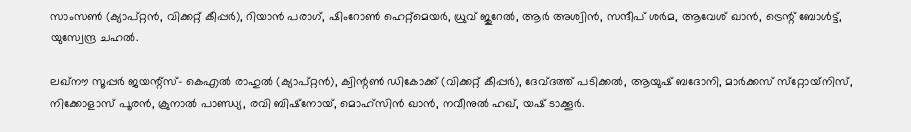സാംസണ്‍ (ക്യാപ്റ്റന്‍, വിക്കറ്റ് കീപ്പര്‍), റിയാന്‍ പരാഗ്, ഷിംറോണ്‍ ഹെറ്റ്‌മെയര്‍, ധ്രുവ് ജുറേല്‍, ആര്‍ അശ്വിന്‍, സന്ദീപ് ശര്‍മ, ആവേശ് ഖാന്‍, ട്രെന്റ് ബോള്‍ട്ട്, യുസ്വേന്ദ്ര ചഹല്‍.

ലഖ്‌നൗ സൂപ്പര്‍ ജയന്റ്‌സ്- കെഎല്‍ രാഹുല്‍ (ക്യാപ്റ്റന്‍), ക്വിന്റണ്‍ ഡികോക്ക് (വിക്കറ്റ് കീപ്പര്‍), ദേവ്ദത്ത് പടിക്കല്‍, ആയുഷ് ബദോനി, മാര്‍ക്കസ് സ്‌റ്റോയ്‌നിസ്, നിക്കോളാസ് പൂരന്‍, ക്രുനാല്‍ പാണ്ഡ്യ, രവി ബിഷ്‌നോയ്, മൊഹ്‌സിന്‍ ഖാന്‍, നവീനുല്‍ ഹഖ്, യഷ് ടാക്കൂര്‍.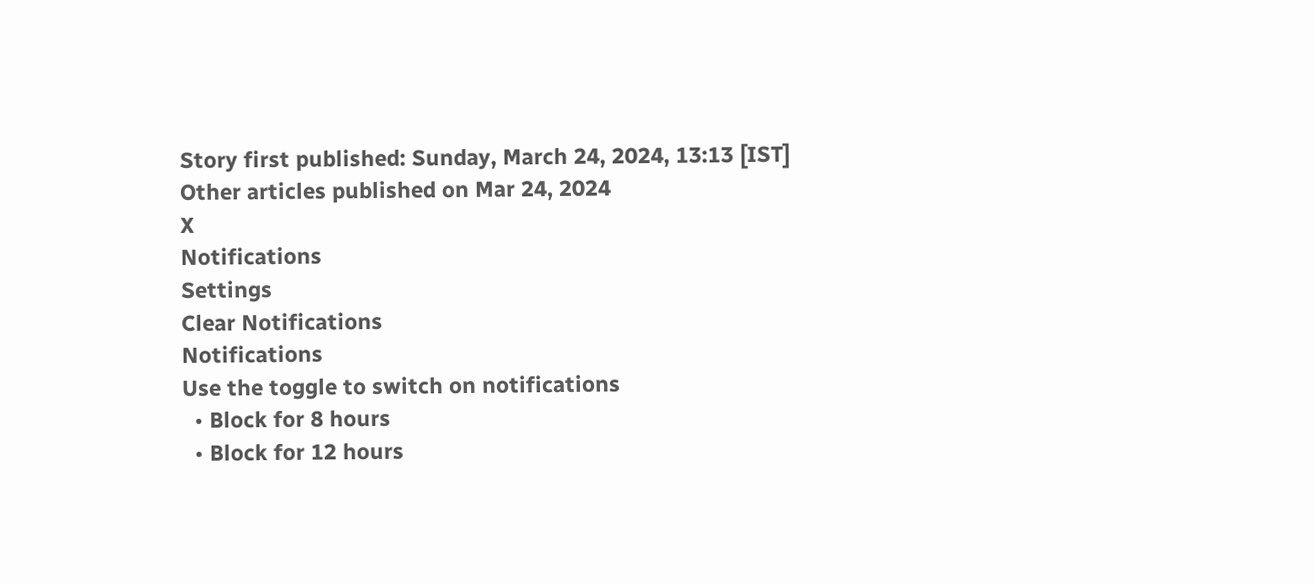Story first published: Sunday, March 24, 2024, 13:13 [IST]
Other articles published on Mar 24, 2024
X
Notifications
Settings
Clear Notifications
Notifications
Use the toggle to switch on notifications
  • Block for 8 hours
  • Block for 12 hours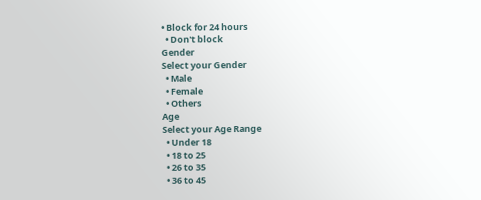• Block for 24 hours
  • Don't block
Gender
Select your Gender
  • Male
  • Female
  • Others
Age
Select your Age Range
  • Under 18
  • 18 to 25
  • 26 to 35
  • 36 to 45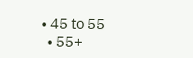• 45 to 55
  • 55+